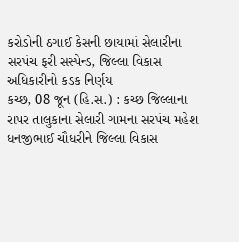કરોડોની ઠગાઈ કેસની છાયામાં સેલારીના સરપંચ ફરી સસ્પેન્ડ, જિલ્લા વિકાસ અધિકારીનો કડક નિર્ણય
કચ્છ, 08 જૂન (હિ.સ.) : કચ્છ જિલ્લાના રાપર તાલુકાના સેલારી ગામના સરપંચ મહેશ ધનજીભાઈ ચૌધરીને જિલ્લા વિકાસ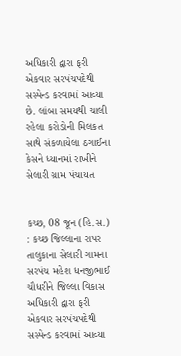અધિકારી દ્વારા ફરી એકવાર સરપંચપદેથી સસ્પેન્ડ કરવામાં આવ્યા છે. લાંબા સમયથી ચાલી રહેલા કરોડોની મિલકત સાથે સંકળાયેલા ઠગાઈના કેસને ધ્યાનમાં રાખીને
સેલારી ગ્રામ પંચાયત


કચ્છ, 08 જૂન (હિ.સ.) : કચ્છ જિલ્લાના રાપર તાલુકાના સેલારી ગામના સરપંચ મહેશ ધનજીભાઈ ચૌધરીને જિલ્લા વિકાસ અધિકારી દ્વારા ફરી એકવાર સરપંચપદેથી સસ્પેન્ડ કરવામાં આવ્યા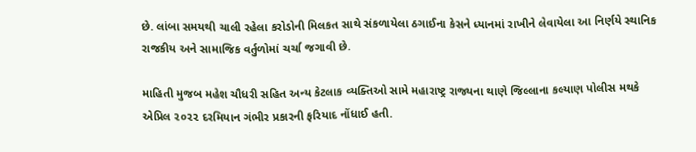છે. લાંબા સમયથી ચાલી રહેલા કરોડોની મિલકત સાથે સંકળાયેલા ઠગાઈના કેસને ધ્યાનમાં રાખીને લેવાયેલા આ નિર્ણયે સ્થાનિક રાજકીય અને સામાજિક વર્તુળોમાં ચર્ચા જગાવી છે.

માહિતી મુજબ મહેશ ચૌધરી સહિત અન્ય કેટલાક વ્યક્તિઓ સામે મહારાષ્ટ્ર રાજ્યના થાણે જિલ્લાના કલ્યાણ પોલીસ મથકે એપ્રિલ ૨૦૨૨ દરમિયાન ગંભીર પ્રકારની ફરિયાદ નોંધાઈ હતી.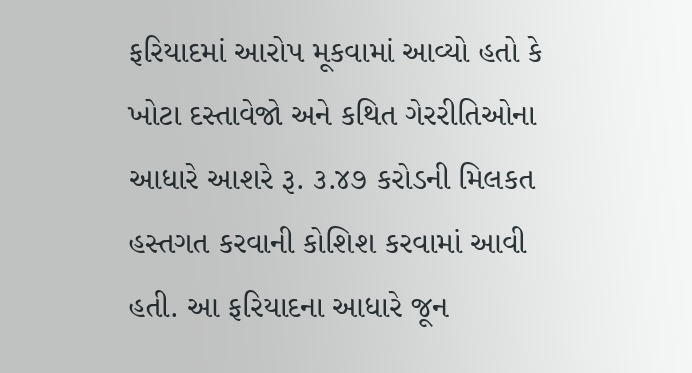ફરિયાદમાં આરોપ મૂકવામાં આવ્યો હતો કે ખોટા દસ્તાવેજો અને કથિત ગેરરીતિઓના આધારે આશરે રૂ. ૩.૪૭ કરોડની મિલકત હસ્તગત કરવાની કોશિશ કરવામાં આવી હતી. આ ફરિયાદના આધારે જૂન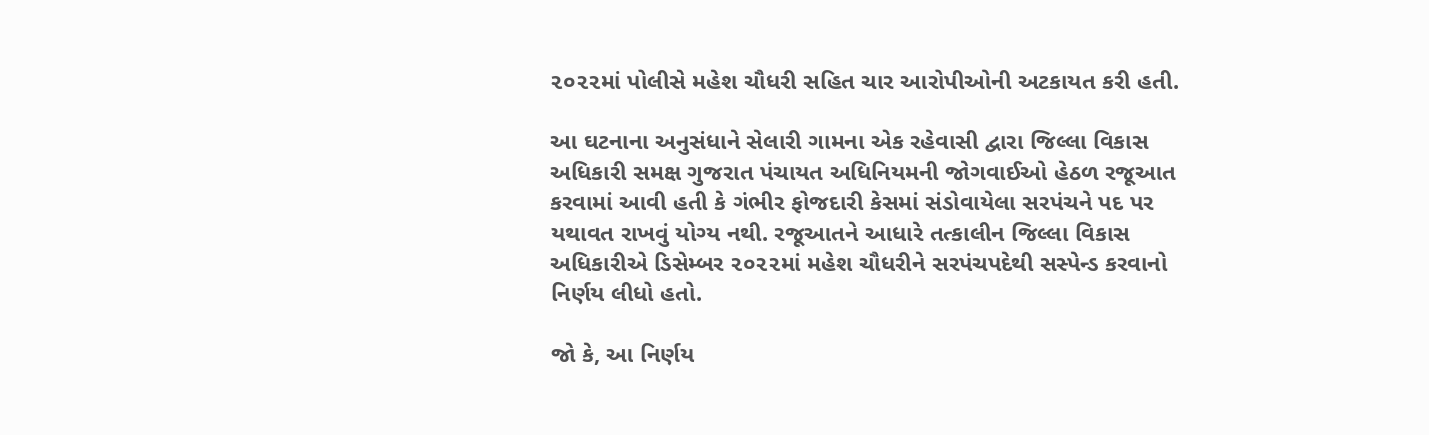૨૦૨૨માં પોલીસે મહેશ ચૌધરી સહિત ચાર આરોપીઓની અટકાયત કરી હતી.

આ ઘટનાના અનુસંધાને સેલારી ગામના એક રહેવાસી દ્વારા જિલ્લા વિકાસ અધિકારી સમક્ષ ગુજરાત પંચાયત અધિનિયમની જોગવાઈઓ હેઠળ રજૂઆત કરવામાં આવી હતી કે ગંભીર ફોજદારી કેસમાં સંડોવાયેલા સરપંચને પદ પર યથાવત રાખવું યોગ્ય નથી. રજૂઆતને આધારે તત્કાલીન જિલ્લા વિકાસ અધિકારીએ ડિસેમ્બર ૨૦૨૨માં મહેશ ચૌધરીને સરપંચપદેથી સસ્પેન્ડ કરવાનો નિર્ણય લીધો હતો.

જો કે, આ નિર્ણય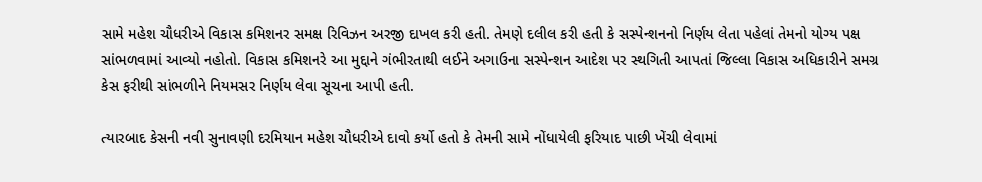સામે મહેશ ચૌધરીએ વિકાસ કમિશનર સમક્ષ રિવિઝન અરજી દાખલ કરી હતી. તેમણે દલીલ કરી હતી કે સસ્પેન્શનનો નિર્ણય લેતા પહેલાં તેમનો યોગ્ય પક્ષ સાંભળવામાં આવ્યો નહોતો. વિકાસ કમિશનરે આ મુદ્દાને ગંભીરતાથી લઈને અગાઉના સસ્પેન્શન આદેશ પર સ્થગિતી આપતાં જિલ્લા વિકાસ અધિકારીને સમગ્ર કેસ ફરીથી સાંભળીને નિયમસર નિર્ણય લેવા સૂચના આપી હતી.

ત્યારબાદ કેસની નવી સુનાવણી દરમિયાન મહેશ ચૌધરીએ દાવો કર્યો હતો કે તેમની સામે નોંધાયેલી ફરિયાદ પાછી ખેંચી લેવામાં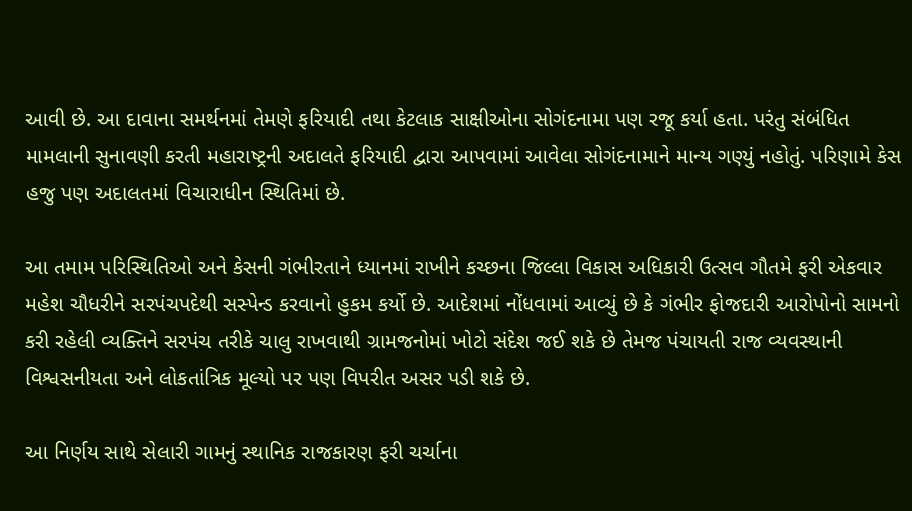આવી છે. આ દાવાના સમર્થનમાં તેમણે ફરિયાદી તથા કેટલાક સાક્ષીઓના સોગંદનામા પણ રજૂ કર્યા હતા. પરંતુ સંબંધિત મામલાની સુનાવણી કરતી મહારાષ્ટ્રની અદાલતે ફરિયાદી દ્વારા આપવામાં આવેલા સોગંદનામાને માન્ય ગણ્યું નહોતું. પરિણામે કેસ હજુ પણ અદાલતમાં વિચારાધીન સ્થિતિમાં છે.

આ તમામ પરિસ્થિતિઓ અને કેસની ગંભીરતાને ધ્યાનમાં રાખીને કચ્છના જિલ્લા વિકાસ અધિકારી ઉત્સવ ગૌતમે ફરી એકવાર મહેશ ચૌધરીને સરપંચપદેથી સસ્પેન્ડ કરવાનો હુકમ કર્યો છે. આદેશમાં નોંધવામાં આવ્યું છે કે ગંભીર ફોજદારી આરોપોનો સામનો કરી રહેલી વ્યક્તિને સરપંચ તરીકે ચાલુ રાખવાથી ગ્રામજનોમાં ખોટો સંદેશ જઈ શકે છે તેમજ પંચાયતી રાજ વ્યવસ્થાની વિશ્વસનીયતા અને લોકતાંત્રિક મૂલ્યો પર પણ વિપરીત અસર પડી શકે છે.

આ નિર્ણય સાથે સેલારી ગામનું સ્થાનિક રાજકારણ ફરી ચર્ચાના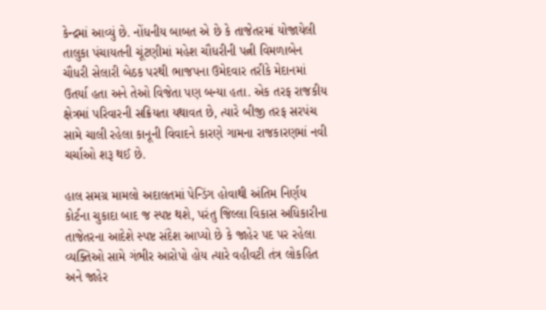કેન્દ્રમાં આવ્યું છે. નોંધનીય બાબત એ છે કે તાજેતરમાં યોજાયેલી તાલુકા પંચાયતની ચૂંટણીમાં મહેશ ચૌધરીની પત્ની વિમળાબેન ચૌધરી સેલારી બેઠક પરથી ભાજપના ઉમેદવાર તરીકે મેદાનમાં ઉતર્યા હતા અને તેઓ વિજેતા પણ બન્યા હતા. એક તરફ રાજકીય ક્ષેત્રમાં પરિવારની સક્રિયતા યથાવત છે, ત્યારે બીજી તરફ સરપંચ સામે ચાલી રહેલા કાનૂની વિવાદને કારણે ગામના રાજકારણમાં નવી ચર્ચાઓ શરૂ થઈ છે.

હાલ સમગ્ર મામલો અદાલતમાં પેન્ડિંગ હોવાથી અંતિમ નિર્ણય કોર્ટના ચુકાદા બાદ જ સ્પષ્ટ થશે, પરંતુ જિલ્લા વિકાસ અધિકારીના તાજેતરના આદેશે સ્પષ્ટ સંદેશ આપ્યો છે કે જાહેર પદ પર રહેલા વ્યક્તિઓ સામે ગંભીર આરોપો હોય ત્યારે વહીવટી તંત્ર લોકહિત અને જાહેર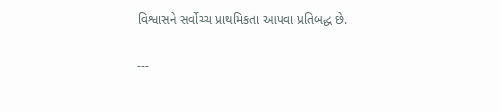વિશ્વાસને સર્વોચ્ચ પ્રાથમિકતા આપવા પ્રતિબદ્ધ છે.

---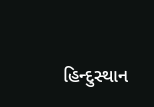હિન્દુસ્થાન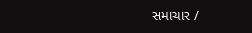સમાચાર /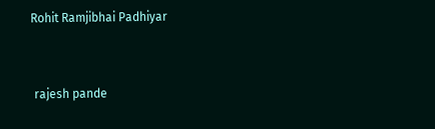Rohit Ramjibhai Padhiyar


 rajesh pande